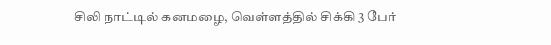சிலி நாட்டில் கனமழை, வெள்ளத்தில் சிக்கி 3 பேர்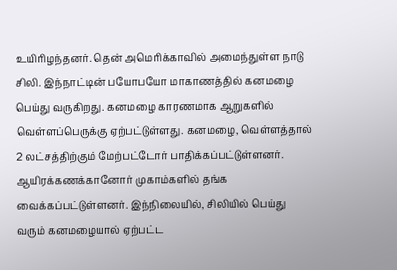உயிரிழந்தனர். தென் அமெரிக்காவில் அமைந்துள்ள நாடு சிலி. இந்நாட்டின் பயோபயோ மாகாணத்தில் கனமழை பெய்து வருகிறது. கனமழை காரணமாக ஆறுகளில் வெள்ளப்பெருக்கு ஏற்பட்டுள்ளது. கனமழை, வெள்ளத்தால் 2 லட்சத்திற்கும் மேற்பட்டோர் பாதிக்கப்பட்டுள்ளனர். ஆயிரக்கணக்கானோர் முகாம்களில் தங்க வைக்கப்பட்டுள்ளனர். இந்நிலையில், சிலியில் பெய்து வரும் கனமழையால் ஏற்பட்ட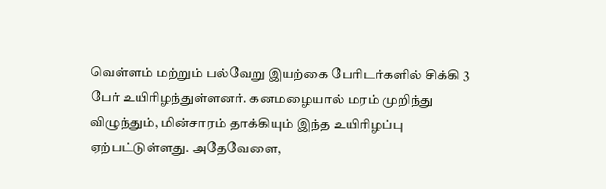வெள்ளம் மற்றும் பல்வேறு இயற்கை பேரிடர்களில் சிக்கி 3 பேர் உயிரிழந்துள்ளனர். கனமழையால் மரம் முறிந்து விழுந்தும், மின்சாரம் தாக்கியும் இந்த உயிரிழப்பு ஏற்பட்டுள்ளது. அதேவேளை,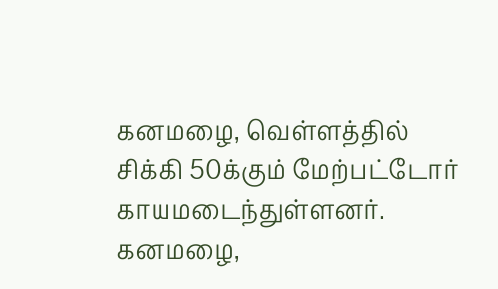கனமழை, வெள்ளத்தில் சிக்கி 50க்கும் மேற்பட்டோர் காயமடைந்துள்ளனர். கனமழை,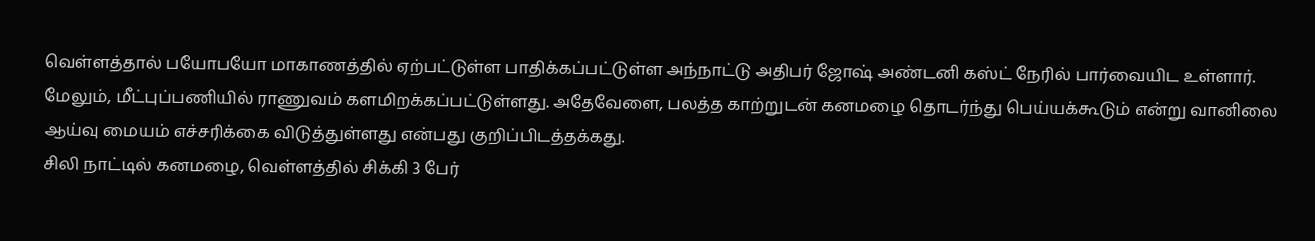வெள்ளத்தால் பயோபயோ மாகாணத்தில் ஏற்பட்டுள்ள பாதிக்கப்பட்டுள்ள அந்நாட்டு அதிபர் ஜோஷ் அண்டனி கஸ்ட் நேரில் பார்வையிட உள்ளார். மேலும், மீட்புப்பணியில் ராணுவம் களமிறக்கப்பட்டுள்ளது. அதேவேளை, பலத்த காற்றுடன் கனமழை தொடர்ந்து பெய்யக்கூடும் என்று வானிலை ஆய்வு மையம் எச்சரிக்கை விடுத்துள்ளது என்பது குறிப்பிடத்தக்கது.
சிலி நாட்டில் கனமழை, வெள்ளத்தில் சிக்கி 3 பேர்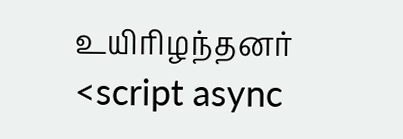உயிரிழந்தனர்
<script async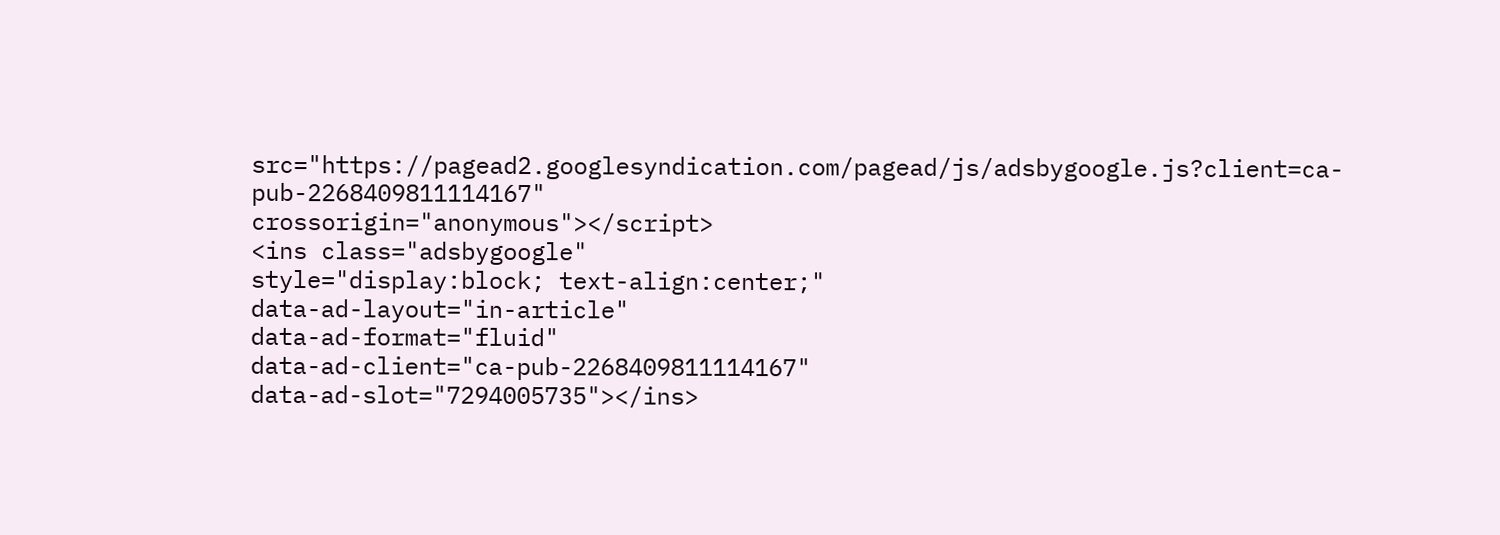src="https://pagead2.googlesyndication.com/pagead/js/adsbygoogle.js?client=ca-pub-2268409811114167"
crossorigin="anonymous"></script>
<ins class="adsbygoogle"
style="display:block; text-align:center;"
data-ad-layout="in-article"
data-ad-format="fluid"
data-ad-client="ca-pub-2268409811114167"
data-ad-slot="7294005735"></ins>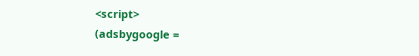<script>
(adsbygoogle =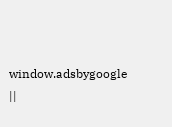window.adsbygoogle ||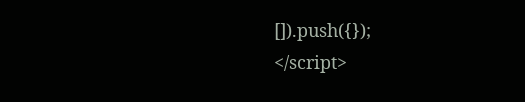[]).push({});
</script>